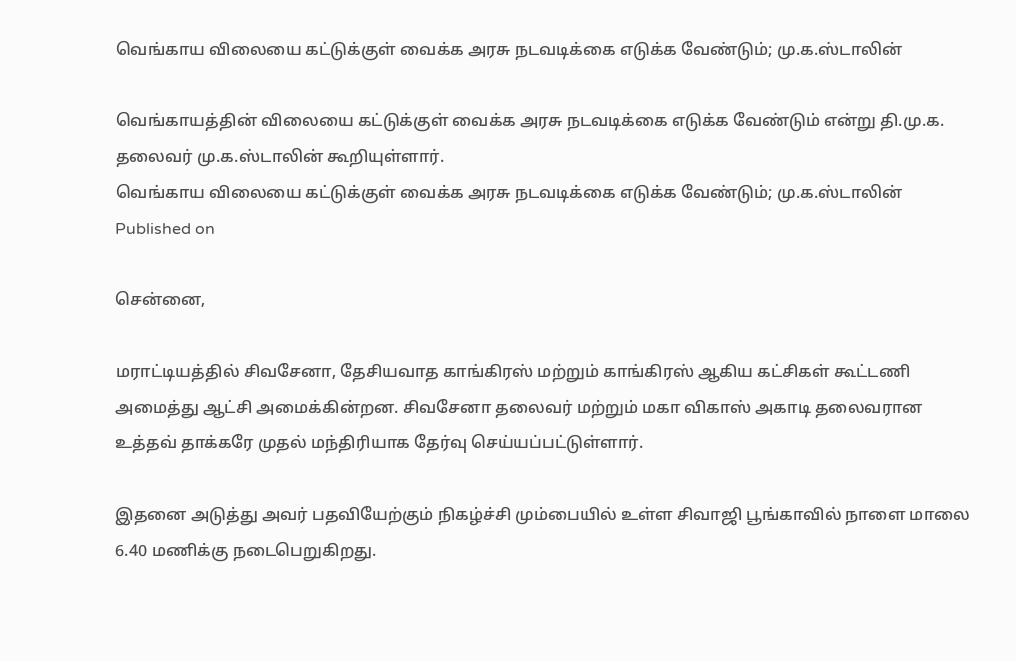வெங்காய விலையை கட்டுக்குள் வைக்க அரசு நடவடிக்கை எடுக்க வேண்டும்; மு.க.ஸ்டாலின்

வெங்காயத்தின் விலையை கட்டுக்குள் வைக்க அரசு நடவடிக்கை எடுக்க வேண்டும் என்று தி.மு.க. தலைவர் மு.க.ஸ்டாலின் கூறியுள்ளார்.
வெங்காய விலையை கட்டுக்குள் வைக்க அரசு நடவடிக்கை எடுக்க வேண்டும்; மு.க.ஸ்டாலின்
Published on

சென்னை,

மராட்டியத்தில் சிவசேனா, தேசியவாத காங்கிரஸ் மற்றும் காங்கிரஸ் ஆகிய கட்சிகள் கூட்டணி அமைத்து ஆட்சி அமைக்கின்றன. சிவசேனா தலைவர் மற்றும் மகா விகாஸ் அகாடி தலைவரான உத்தவ் தாக்கரே முதல் மந்திரியாக தேர்வு செய்யப்பட்டுள்ளார்.

இதனை அடுத்து அவர் பதவியேற்கும் நிகழ்ச்சி மும்பையில் உள்ள சிவாஜி பூங்காவில் நாளை மாலை 6.40 மணிக்கு நடைபெறுகிறது.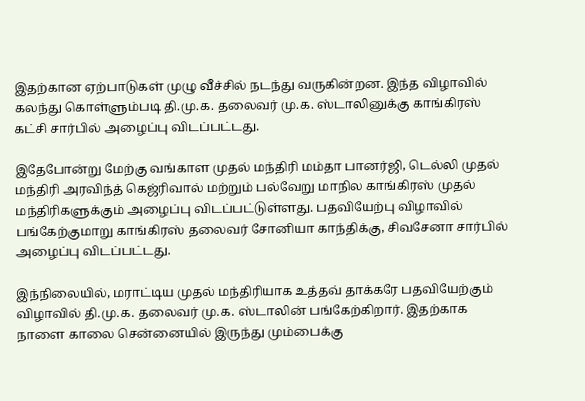இதற்கான ஏற்பாடுகள் முழு வீச்சில் நடந்து வருகின்றன. இந்த விழாவில் கலந்து கொள்ளும்படி தி.மு.க. தலைவர் மு.க. ஸ்டாலினுக்கு காங்கிரஸ் கட்சி சார்பில் அழைப்பு விடப்பட்டது.

இதேபோன்று மேற்கு வங்காள முதல் மந்திரி மம்தா பானர்ஜி, டெல்லி முதல் மந்திரி அரவிந்த் கெஜ்ரிவால் மற்றும் பல்வேறு மாநில காங்கிரஸ் முதல் மந்திரிகளுக்கும் அழைப்பு விடப்பட்டுள்ளது. பதவியேற்பு விழாவில் பங்கேற்குமாறு காங்கிரஸ் தலைவர் சோனியா காந்திக்கு, சிவசேனா சார்பில் அழைப்பு விடப்பட்டது.

இந்நிலையில், மராட்டிய முதல் மந்திரியாக உத்தவ் தாக்கரே பதவியேற்கும் விழாவில் தி.மு.க. தலைவர் மு.க. ஸ்டாலின் பங்கேற்கிறார். இதற்காக நாளை காலை சென்னையில் இருந்து மும்பைக்கு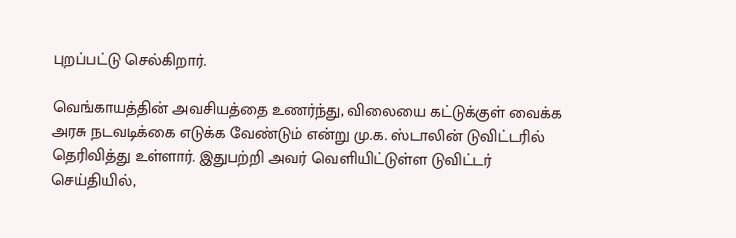புறப்பட்டு செல்கிறார்.

வெங்காயத்தின் அவசியத்தை உணர்ந்து, விலையை கட்டுக்குள் வைக்க அரசு நடவடிக்கை எடுக்க வேண்டும் என்று மு.க. ஸ்டாலின் டுவிட்டரில் தெரிவித்து உள்ளார். இதுபற்றி அவர் வெளியிட்டுள்ள டுவிட்டர் செய்தியில்,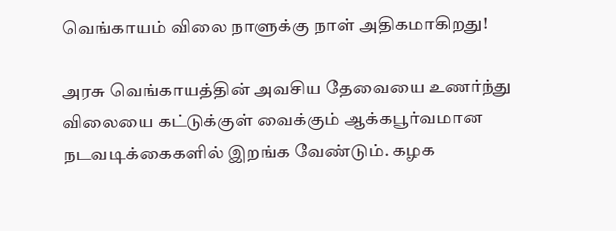வெங்காயம் விலை நாளுக்கு நாள் அதிகமாகிறது!

அரசு வெங்காயத்தின் அவசிய தேவையை உணர்ந்து விலையை கட்டுக்குள் வைக்கும் ஆக்கபூர்வமான நடவடிக்கைகளில் இறங்க வேண்டும். கழக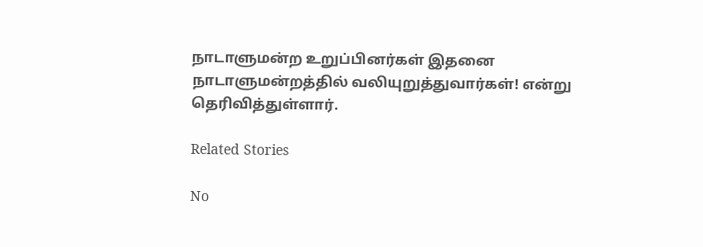நாடாளுமன்ற உறுப்பினர்கள் இதனை நாடாளுமன்றத்தில் வலியுறுத்துவார்கள்! என்று தெரிவித்துள்ளார்.

Related Stories

No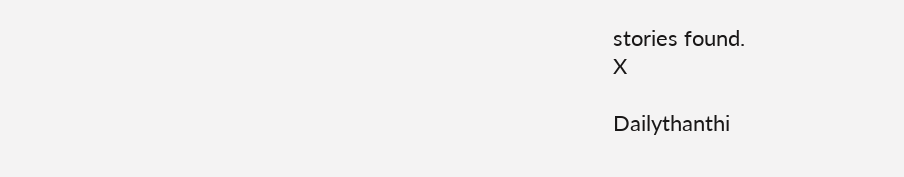stories found.
X

Dailythanthi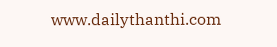www.dailythanthi.com